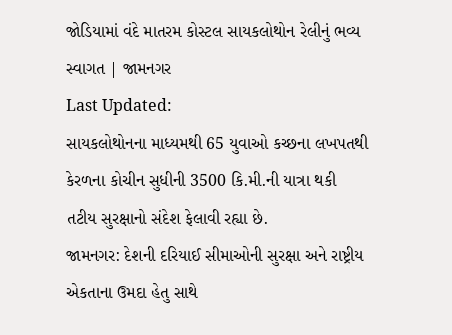જોડિયામાં વંદે માતરમ કોસ્ટલ સાયકલોથોન રેલીનું ભવ્ય સ્વાગત | જામનગર
Last Updated:
સાયકલોથોનના માધ્યમથી 65 યુવાઓ કચ્છના લખપતથી કેરળના કોચીન સુધીની 3500 કિ.મી.ની યાત્રા થકી તટીય સુરક્ષાનો સંદેશ ફેલાવી રહ્યા છે.
જામનગર: દેશની દરિયાઈ સીમાઓની સુરક્ષા અને રાષ્ટ્રીય એકતાના ઉમદા હેતુ સાથે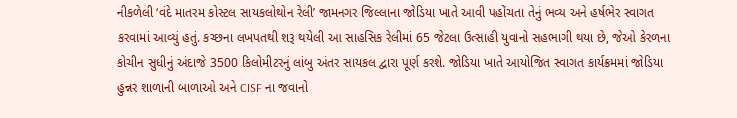નીકળેલી ‘વંદે માતરમ કોસ્ટલ સાયકલોથોન રેલી’ જામનગર જિલ્લાના જોડિયા ખાતે આવી પહોંચતા તેનું ભવ્ય અને હર્ષભેર સ્વાગત કરવામાં આવ્યું હતું. કચ્છના લખપતથી શરૂ થયેલી આ સાહસિક રેલીમાં 65 જેટલા ઉત્સાહી યુવાનો સહભાગી થયા છે, જેઓ કેરળના કોચીન સુધીનું અંદાજે 3500 કિલોમીટરનું લાંબુ અંતર સાયકલ દ્વારા પૂર્ણ કરશે. જોડિયા ખાતે આયોજિત સ્વાગત કાર્યક્રમમાં જોડિયા હુન્નર શાળાની બાળાઓ અને CISF ના જવાનો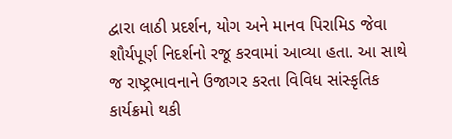દ્વારા લાઠી પ્રદર્શન, યોગ અને માનવ પિરામિડ જેવા શૌર્યપૂર્ણ નિદર્શનો રજૂ કરવામાં આવ્યા હતા. આ સાથે જ રાષ્ટ્રભાવનાને ઉજાગર કરતા વિવિધ સાંસ્કૃતિક કાર્યક્રમો થકી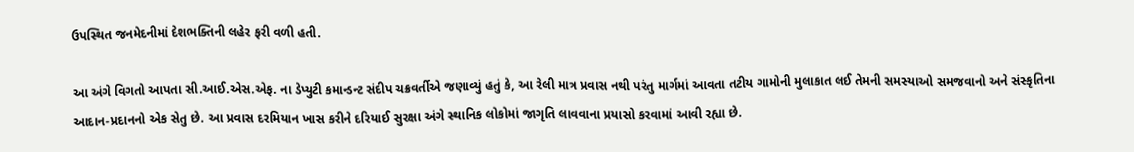ઉપસ્થિત જનમેદનીમાં દેશભક્તિની લહેર ફરી વળી હતી.

આ અંગે વિગતો આપતા સી.આઈ.એસ.એફ. ના ડેપ્યુટી કમાન્ડન્ટ સંદીપ ચક્રવર્તીએ જણાવ્યું હતું કે, આ રેલી માત્ર પ્રવાસ નથી પરંતુ માર્ગમાં આવતા તટીય ગામોની મુલાકાત લઈ તેમની સમસ્યાઓ સમજવાનો અને સંસ્કૃતિના આદાન-પ્રદાનનો એક સેતુ છે. આ પ્રવાસ દરમિયાન ખાસ કરીને દરિયાઈ સુરક્ષા અંગે સ્થાનિક લોકોમાં જાગૃતિ લાવવાના પ્રયાસો કરવામાં આવી રહ્યા છે.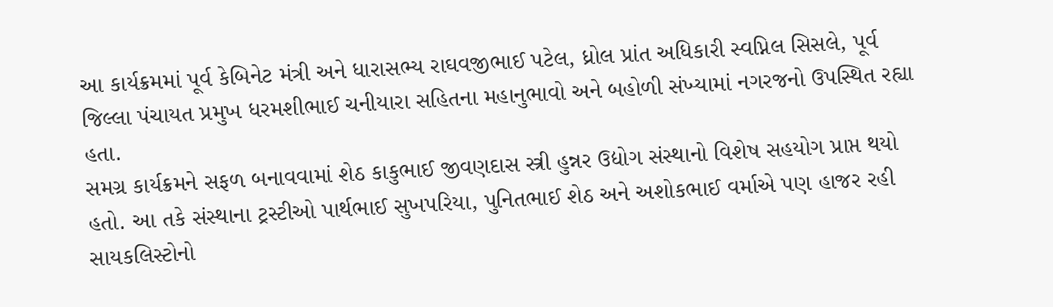આ કાર્યક્રમમાં પૂર્વ કેબિનેટ મંત્રી અને ધારાસભ્ય રાઘવજીભાઈ પટેલ, ધ્રોલ પ્રાંત અધિકારી સ્વપ્નિલ સિસલે, પૂર્વ જિલ્લા પંચાયત પ્રમુખ ધરમશીભાઈ ચનીયારા સહિતના મહાનુભાવો અને બહોળી સંખ્યામાં નગરજનો ઉપસ્થિત રહ્યા હતા.
સમગ્ર કાર્યક્રમને સફળ બનાવવામાં શેઠ કાકુભાઈ જીવણદાસ સ્ત્રી હુન્નર ઉદ્યોગ સંસ્થાનો વિશેષ સહયોગ પ્રાપ્ત થયો હતો. આ તકે સંસ્થાના ટ્રસ્ટીઓ પાર્થભાઈ સુખપરિયા, પુનિતભાઈ શેઠ અને અશોકભાઈ વર્માએ પણ હાજર રહી સાયકલિસ્ટોનો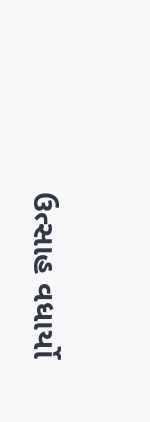ઉત્સાહ વધાર્યો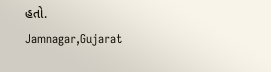હતો.
Jamnagar,Gujarat